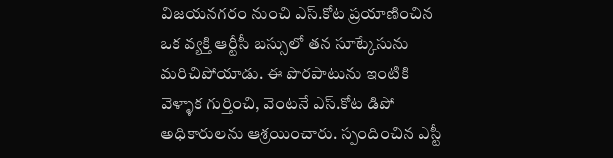విజయనగరం నుంచి ఎస్.కోట ప్రయాణించిన ఒక వ్యక్తి ఆర్టీసీ బస్సులో తన సూట్కేసును మరిచిపోయాడు. ఈ పొరపాటును ఇంటికి వెళ్ళాక గుర్తించి, వెంటనే ఎస్.కోట డిపో అధికారులను ఆశ్రయించారు. స్పందించిన ఎస్టీ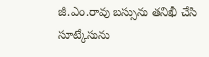జీ.ఎం.రావు బస్సును తనిఖీ చేసి సూట్కేసును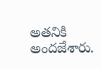అతనికి అందజేశారు.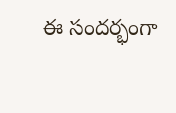ఈ సందర్భంగా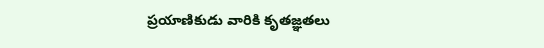ప్రయాణికుడు వారికి కృతజ్ఞతలు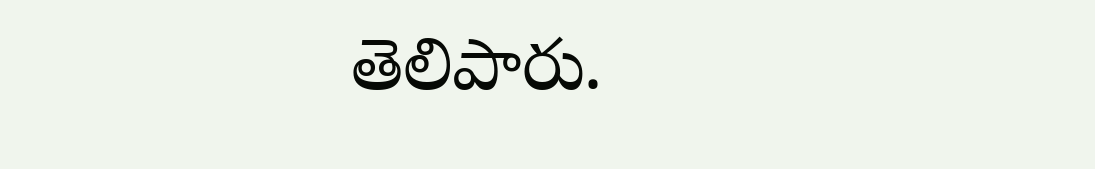తెలిపారు.